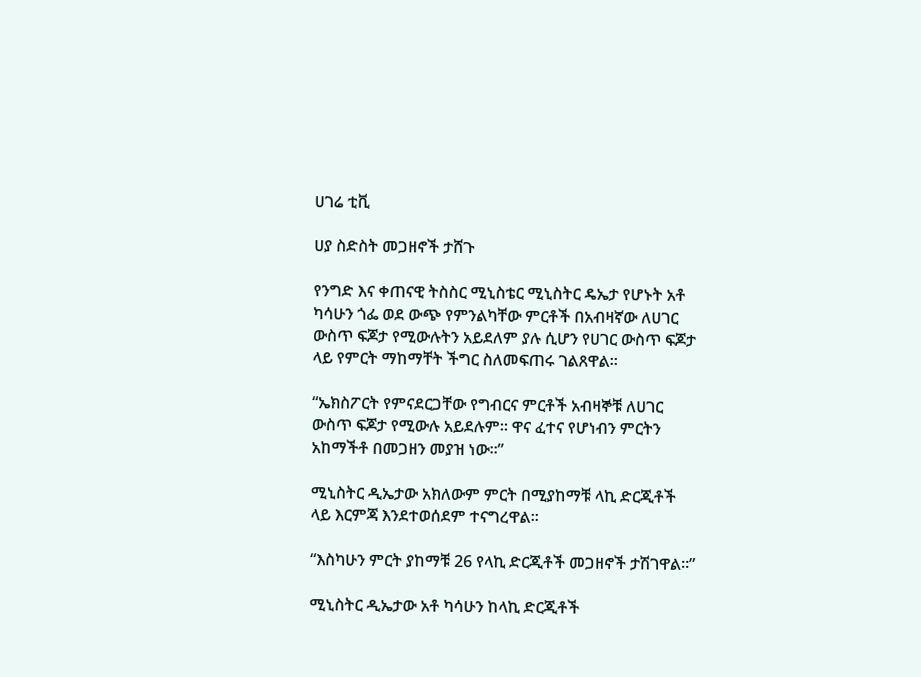ሀገሬ ቲቪ

ሀያ ስድስት መጋዘኖች ታሸጉ

የንግድ እና ቀጠናዊ ትስስር ሚኒስቴር ሚኒስትር ዴኤታ የሆኑት አቶ ካሳሁን ጎፌ ወደ ውጭ የምንልካቸው ምርቶች በአብዛኛው ለሀገር ውስጥ ፍጆታ የሚውሉትን አይደለም ያሉ ሲሆን የሀገር ውስጥ ፍጆታ ላይ የምርት ማከማቸት ችግር ስለመፍጠሩ ገልጸዋል።

“ኤክስፖርት የምናደርጋቸው የግብርና ምርቶች አብዛኞቹ ለሀገር ውስጥ ፍጆታ የሚውሉ አይደሉም። ዋና ፈተና የሆነብን ምርትን አከማችቶ በመጋዘን መያዝ ነው።”

ሚኒስትር ዲኤታው አክለውም ምርት በሚያከማቹ ላኪ ድርጂቶች ላይ እርምጃ እንደተወሰደም ተናግረዋል።

“እስካሁን ምርት ያከማቹ 26 የላኪ ድርጂቶች መጋዘኖች ታሽገዋል።”

ሚኒስትር ዲኤታው አቶ ካሳሁን ከላኪ ድርጂቶች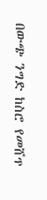በውጭ ንግድ ከስሮ የመሸጥ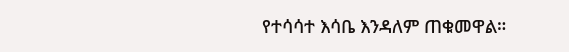የተሳሳተ እሳቤ እንዳለም ጠቁመዋል።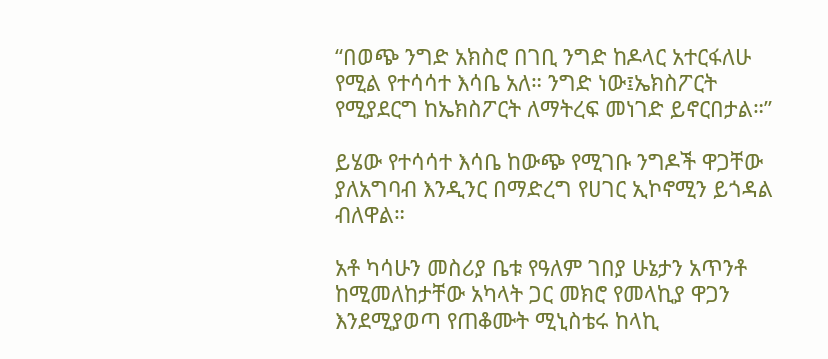“በወጭ ንግድ አክስሮ በገቢ ንግድ ከዶላር አተርፋለሁ የሚል የተሳሳተ እሳቤ አለ። ንግድ ነው፤ኤክስፖርት የሚያደርግ ከኤክስፖርት ለማትረፍ መነገድ ይኖርበታል።”

ይሄው የተሳሳተ እሳቤ ከውጭ የሚገቡ ንግዶች ዋጋቸው ያለአግባብ እንዲንር በማድረግ የሀገር ኢኮኖሚን ይጎዳል ብለዋል።

አቶ ካሳሁን መስሪያ ቤቱ የዓለም ገበያ ሁኔታን አጥንቶ ከሚመለከታቸው አካላት ጋር መክሮ የመላኪያ ዋጋን እንደሚያወጣ የጠቆሙት ሚኒስቴሩ ከላኪ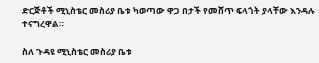ድርጅቶች ሚኒስቴር መስሪያ ቤቱ ካወጣው ዋጋ በታች የመሸጥ ፍላጎት ያላቸው እንዳሉ ተናግረዋል።

ስለ ጉዳዩ ሚኒስቴር መስሪያ ቤቱ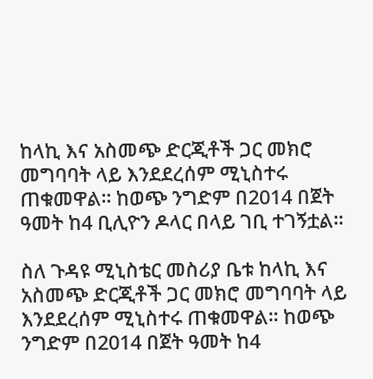ከላኪ እና አስመጭ ድርጂቶች ጋር መክሮ መግባባት ላይ እንደደረሰም ሚኒስተሩ ጠቁመዋል። ከወጭ ንግድም በ2014 በጀት ዓመት ከ4 ቢሊዮን ዶላር በላይ ገቢ ተገኝቷል።

ስለ ጉዳዩ ሚኒስቴር መስሪያ ቤቱ ከላኪ እና አስመጭ ድርጂቶች ጋር መክሮ መግባባት ላይ እንደደረሰም ሚኒስተሩ ጠቁመዋል። ከወጭ ንግድም በ2014 በጀት ዓመት ከ4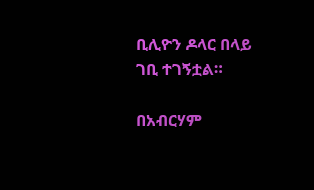ቢሊዮን ዶላር በላይ ገቢ ተገኝቷል።

በአብርሃም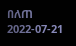በለጠ
2022-07-21